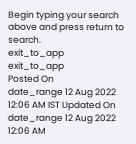Begin typing your search above and press return to search.
exit_to_app
exit_to_app
Posted On
date_range 12 Aug 2022 12:06 AM IST Updated On
date_range 12 Aug 2022 12:06 AM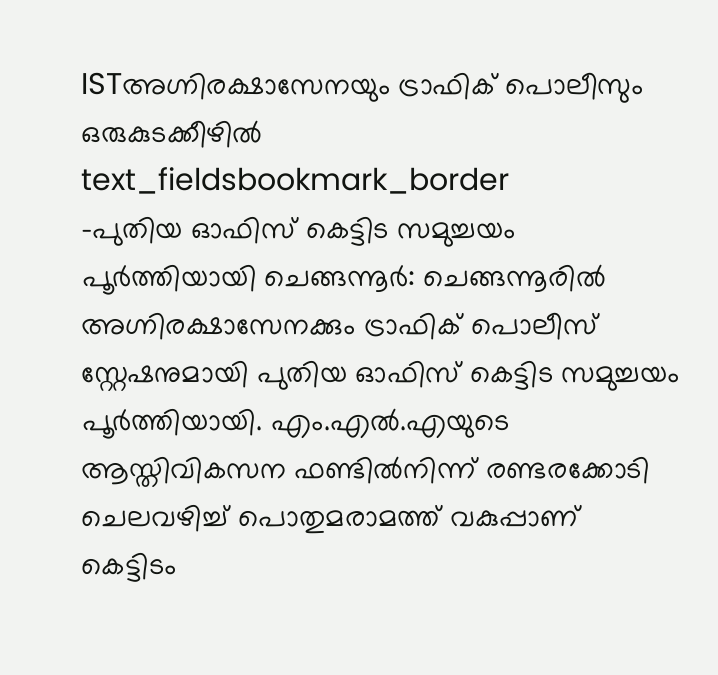ISTഅഗ്നിരക്ഷാസേനയും ട്രാഫിക് പൊലീസും ഒരുകുടക്കീഴിൽ
text_fieldsbookmark_border
-പുതിയ ഓഫിസ് കെട്ടിട സമുച്ചയം പൂർത്തിയായി ചെങ്ങന്നൂർ: ചെങ്ങന്നൂരിൽ അഗ്നിരക്ഷാസേനക്കും ട്രാഫിക് പൊലീസ് സ്റ്റേഷനുമായി പുതിയ ഓഫിസ് കെട്ടിട സമുച്ചയം പൂർത്തിയായി. എം.എൽ.എയുടെ ആസ്തിവികസന ഫണ്ടിൽനിന്ന് രണ്ടരക്കോടി ചെലവഴിച്ച് പൊതുമരാമത്ത് വകുപ്പാണ് കെട്ടിടം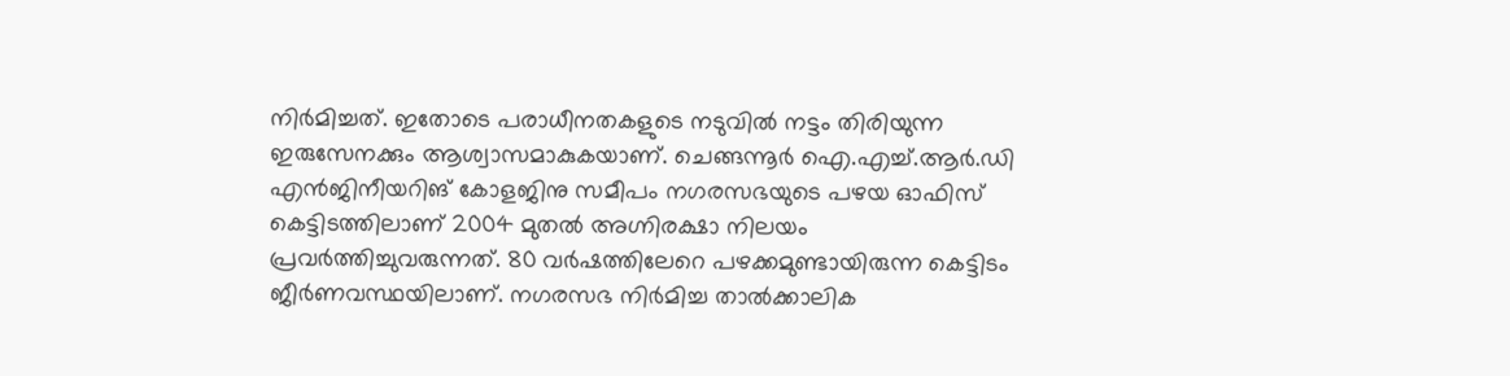നിർമിച്ചത്. ഇതോടെ പരാധീനതകളുടെ നടുവിൽ നട്ടം തിരിയുന്ന ഇരുസേനക്കും ആശ്വാസമാകുകയാണ്. ചെങ്ങന്നൂർ ഐ.എച്ച്.ആർ.ഡി എൻജിനീയറിങ് കോളജിനു സമീപം നഗരസഭയുടെ പഴയ ഓഫിസ് കെട്ടിടത്തിലാണ് 2004 മുതൽ അഗ്നിരക്ഷാ നിലയം പ്രവർത്തിച്ചുവരുന്നത്. 80 വർഷത്തിലേറെ പഴക്കമുണ്ടായിരുന്ന കെട്ടിടം ജീർണവസ്ഥയിലാണ്. നഗരസഭ നിർമിച്ച താൽക്കാലിക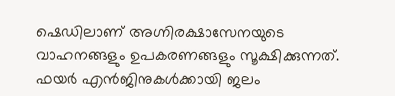ഷെഡിലാണ് അഗ്നിരക്ഷാസേനയുടെ വാഹനങ്ങളും ഉപകരണങ്ങളും സൂക്ഷിക്കുന്നത്. ഫയർ എൻജിനുകൾക്കായി ജലം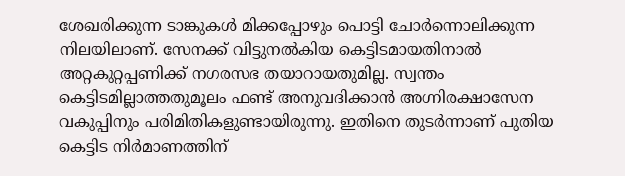ശേഖരിക്കുന്ന ടാങ്കുകൾ മിക്കപ്പോഴും പൊട്ടി ചോർന്നൊലിക്കുന്ന നിലയിലാണ്. സേനക്ക് വിട്ടുനൽകിയ കെട്ടിടമായതിനാൽ അറ്റകുറ്റപ്പണിക്ക് നഗരസഭ തയാറായതുമില്ല. സ്വന്തം കെട്ടിടമില്ലാത്തതുമൂലം ഫണ്ട് അനുവദിക്കാൻ അഗ്നിരക്ഷാസേന വകുപ്പിനും പരിമിതികളുണ്ടായിരുന്നു. ഇതിനെ തുടർന്നാണ് പുതിയ കെട്ടിട നിർമാണത്തിന്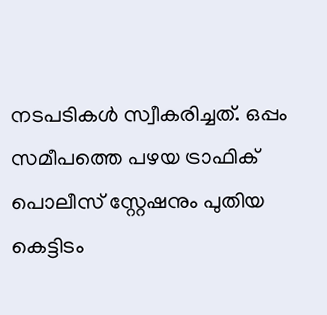നടപടികൾ സ്വീകരിച്ചത്. ഒപ്പം സമീപത്തെ പഴയ ട്രാഫിക് പൊലീസ് സ്റ്റേഷനും പുതിയ കെട്ടിടം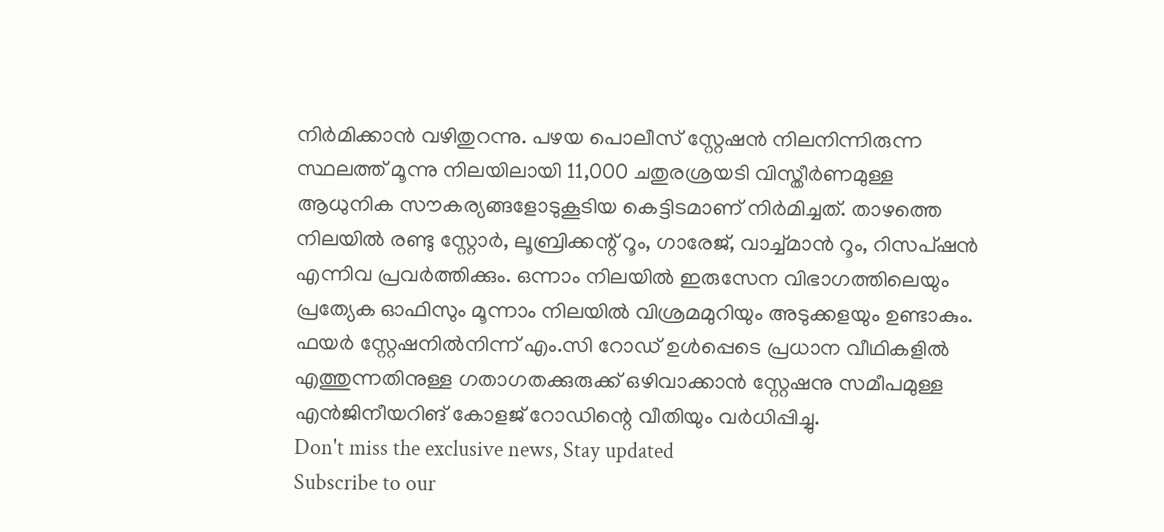നിർമിക്കാൻ വഴിതുറന്നു. പഴയ പൊലീസ് സ്റ്റേഷൻ നിലനിന്നിരുന്ന സ്ഥലത്ത് മൂന്നു നിലയിലായി 11,000 ചതുരശ്രയടി വിസ്തീർണമുള്ള ആധുനിക സൗകര്യങ്ങളോടുകൂടിയ കെട്ടിടമാണ് നിർമിച്ചത്. താഴത്തെ നിലയിൽ രണ്ടു സ്റ്റോർ, ലൂബ്രിക്കന്റ് റൂം, ഗാരേജ്, വാച്ച്മാൻ റൂം, റിസപ്ഷൻ എന്നിവ പ്രവർത്തിക്കും. ഒന്നാം നിലയിൽ ഇരുസേന വിഭാഗത്തിലെയും പ്രത്യേക ഓഫിസും മൂന്നാം നിലയിൽ വിശ്രമമുറിയും അടുക്കളയും ഉണ്ടാകും. ഫയർ സ്റ്റേഷനിൽനിന്ന് എം.സി റോഡ് ഉൾപ്പെടെ പ്രധാന വീഥികളിൽ എത്തുന്നതിനുള്ള ഗതാഗതക്കുരുക്ക് ഒഴിവാക്കാൻ സ്റ്റേഷനു സമീപമുള്ള എൻജിനീയറിങ് കോളജ് റോഡിന്റെ വീതിയും വർധിപ്പിച്ചു.
Don't miss the exclusive news, Stay updated
Subscribe to our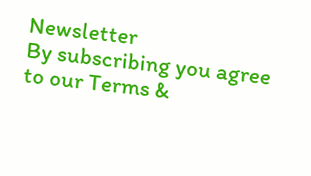Newsletter
By subscribing you agree to our Terms &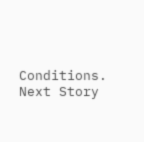Conditions.
Next Story